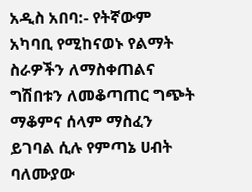አዲስ አበባ:- የትኛውም አካባቢ የሚከናወኑ የልማት ስራዎችን ለማስቀጠልና ግሽበቱን ለመቆጣጠር ግጭት ማቆምና ሰላም ማስፈን ይገባል ሲሉ የምጣኔ ሀብት ባለሙያው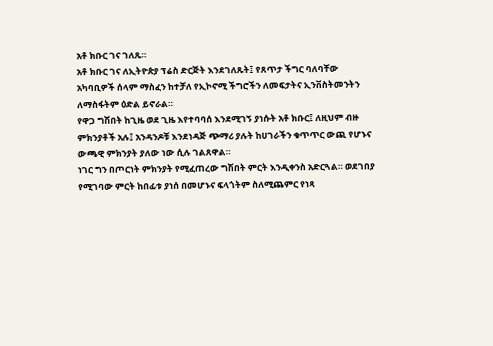አቶ ክቡር ገና ገለጹ።
አቶ ክቡር ገና ለኢትዮጵያ ፕሬስ ድርጅት እንደገለጹት፤ የጸጥታ ችግር ባለባቸው አካባቢዎች ሰላም ማስፈን ከተቻለ የኢኮኖሚ ችግሮችን ለመፍታትና ኢንቨስትመንትን ለማስፋትም ዕድል ይኖራል።
የዋጋ ግሽበት ከጊዜ ወደ ጊዜ እየተባባሰ እንደሚገኝ ያነሱት አቶ ክቡር፤ ለዚህም ብዙ ምክንያቶች አሉ፤ አንዳንዶቹ እንደነዳጅ ጭማሪ ያሉት ከሀገራችን ቁጥጥር ውጪ የሆኑና ውጫዊ ምክንያት ያለው ነው ሲሉ ገልጸዋል።
ነገር ግን በጦርነት ምክንያት የሚፈጠረው ግሽበት ምርት እንዲቀንስ አድርጓል። ወደገበያ የሚገባው ምርት ከበፊቱ ያነሰ በመሆኑና ፍላጎትም ስለሚጨምር የነጻ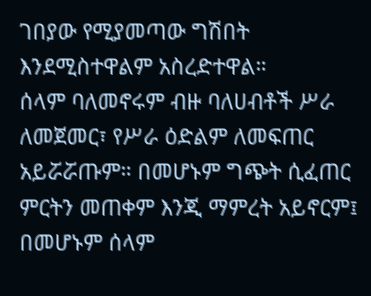ገበያው የሚያመጣው ግሽበት እንደሚስተዋልም አስረድተዋል።
ሰላም ባለመኖሩም ብዙ ባለሀብቶች ሥራ ለመጀመር፣ የሥራ ዕድልም ለመፍጠር አይሯሯጡም። በመሆኑም ግጭት ሲፈጠር ምርትን መጠቀም እንጂ ማምረት አይኖርም፤ በመሆኑም ሰላም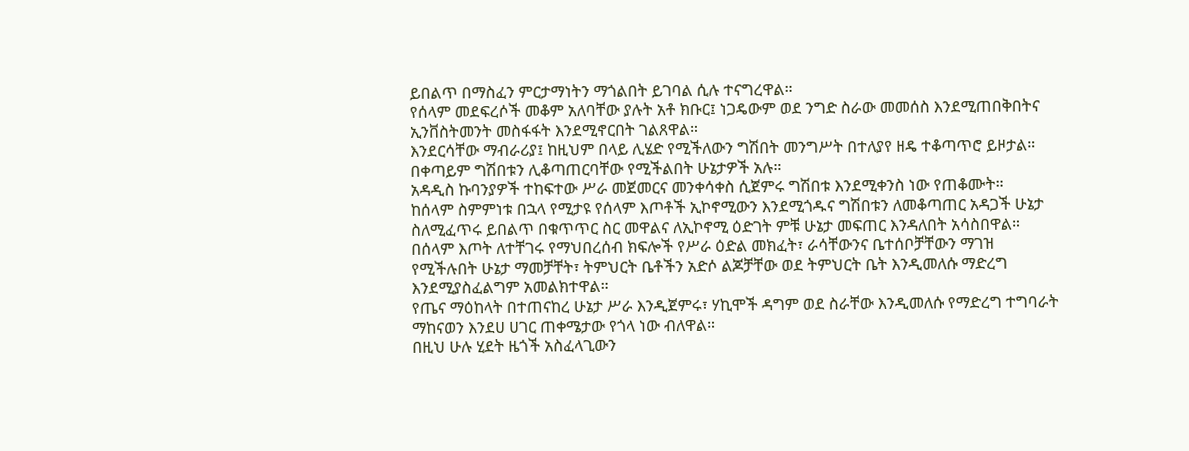ይበልጥ በማስፈን ምርታማነትን ማጎልበት ይገባል ሲሉ ተናግረዋል።
የሰላም መደፍረሶች መቆም አለባቸው ያሉት አቶ ክቡር፤ ነጋዴውም ወደ ንግድ ስራው መመሰስ እንደሚጠበቅበትና ኢንቨስትመንት መስፋፋት እንደሚኖርበት ገልጸዋል።
እንደርሳቸው ማብራሪያ፤ ከዚህም በላይ ሊሄድ የሚችለውን ግሽበት መንግሥት በተለያየ ዘዴ ተቆጣጥሮ ይዞታል። በቀጣይም ግሽበቱን ሊቆጣጠርባቸው የሚችልበት ሁኔታዎች አሉ።
አዳዲስ ኩባንያዎች ተከፍተው ሥራ መጀመርና መንቀሳቀስ ሲጀምሩ ግሽበቱ እንደሚቀንስ ነው የጠቆሙት።
ከሰላም ስምምነቱ በኋላ የሚታዩ የሰላም እጦቶች ኢኮኖሚውን እንደሚጎዱና ግሽበቱን ለመቆጣጠር አዳጋች ሁኔታ ስለሚፈጥሩ ይበልጥ በቁጥጥር ስር መዋልና ለኢኮኖሚ ዕድገት ምቹ ሁኔታ መፍጠር እንዳለበት አሳስበዋል።
በሰላም እጦት ለተቸገሩ የማህበረሰብ ክፍሎች የሥራ ዕድል መክፈት፣ ራሳቸውንና ቤተሰቦቻቸውን ማገዝ የሚችሉበት ሁኔታ ማመቻቸት፣ ትምህርት ቤቶችን አድሶ ልጆቻቸው ወደ ትምህርት ቤት እንዲመለሱ ማድረግ እንደሚያስፈልግም አመልክተዋል።
የጤና ማዕከላት በተጠናከረ ሁኔታ ሥራ እንዲጀምሩ፣ ሃኪሞች ዳግም ወደ ስራቸው እንዲመለሱ የማድረግ ተግባራት ማከናወን እንደሀ ሀገር ጠቀሜታው የጎላ ነው ብለዋል።
በዚህ ሁሉ ሂደት ዜጎች አስፈላጊውን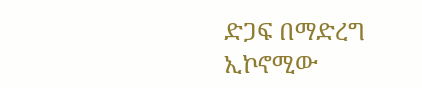ድጋፍ በማድረግ ኢኮኖሚው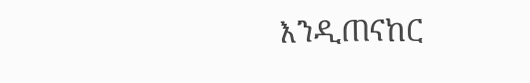እንዲጠናከር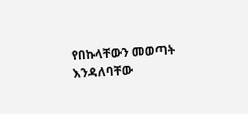የበኩላቸውን መወጣት እንዳለባቸው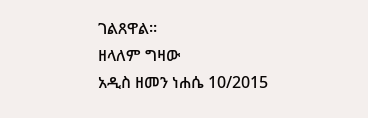ገልጸዋል።
ዘላለም ግዛው
አዲስ ዘመን ነሐሴ 10/2015